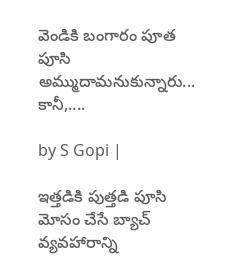వెండికి బంగారం పూత పూసి అమ్ముదామనుకున్నారు... కానీ,....

by S Gopi |

ఇత్తడికి పుత్తడి పూసి మోసం చేసే బ్యాచ్ వ్యవహారాన్ని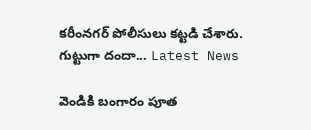కరీంనగర్ పోలీసులు కట్టడి చేశారు. గుట్టుగా దందా... Latest News

వెండికి బంగారం పూత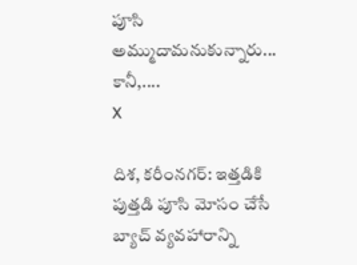పూసి అమ్ముదామనుకున్నారు... కానీ,....
X

దిశ, కరీంనగర్: ఇత్తడికి పుత్తడి పూసి మోసం చేసే బ్యాచ్ వ్యవహారాన్ని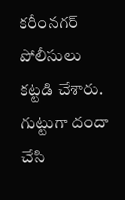కరీంనగర్ పోలీసులు కట్టడి చేశారు. గుట్టుగా దందా చేసి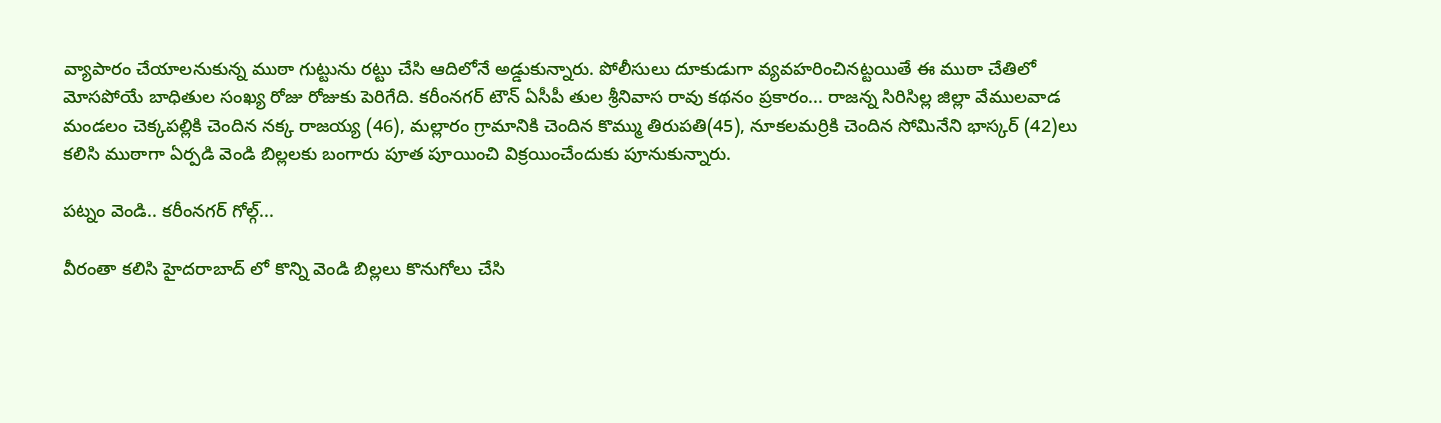వ్యాపారం చేయాలనుకున్న ముఠా గుట్టును రట్టు చేసి ఆదిలోనే అడ్డుకున్నారు. పోలీసులు దూకుడుగా వ్యవహరించినట్టయితే ఈ ముఠా చేతిలో మోసపోయే బాధితుల సంఖ్య రోజు రోజుకు పెరిగేది. కరీంనగర్ టౌన్ ఏసీపీ తుల శ్రీనివాస రావు కథనం ప్రకారం... రాజన్న సిరిసిల్ల జిల్లా వేములవాడ మండలం చెక్కపల్లికి చెందిన నక్క రాజయ్య (46), మల్లారం గ్రామానికి చెందిన కొమ్ము తిరుపతి(45), నూకలమర్రికి చెందిన సోమినేని భాస్కర్ (42)లు కలిసి ముఠాగా ఏర్పడి వెండి బిల్లలకు బంగారు పూత పూయించి విక్రయించేందుకు పూనుకున్నారు.

పట్నం వెండి.. కరీంనగర్ గోల్గ్...

వీరంతా కలిసి హైదరాబాద్ లో కొన్ని వెండి బిల్లలు కొనుగోలు చేసి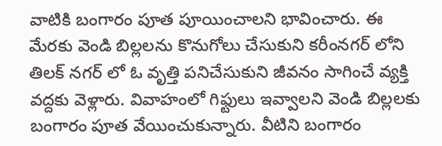వాటికి బంగారం పూత పూయించాలని భావించారు. ఈ మేరకు వెండి బిల్లలను కొనుగోలు చేసుకుని కరీంనగర్ లోని తిలక్ నగర్ లో ఓ వృత్తి పనిచేసుకుని జీవనం సాగించే వ్యక్తి వద్దకు వెళ్లారు. వివాహంలో గిఫ్టులు ఇవ్వాలని వెండి బిల్లలకు బంగారం పూత వేయించుకున్నారు. వీటిని బంగారం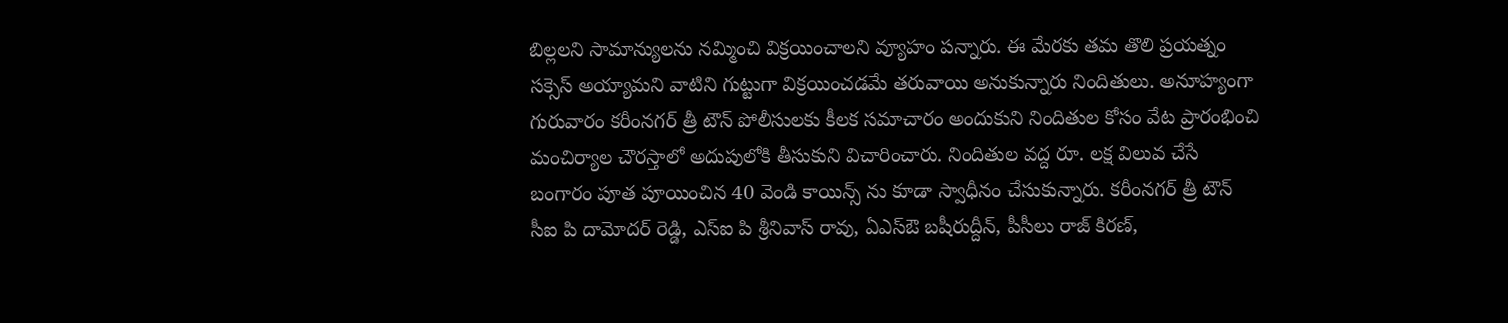బిల్లలని సామాన్యులను నమ్మించి విక్రయించాలని వ్యూహం పన్నారు. ఈ మేరకు తమ తొలి ప్రయత్నం సక్సెస్ అయ్యామని వాటిని గుట్టుగా విక్రయించడమే తరువాయి అనుకున్నారు నిందితులు. అనూహ్యంగా గురువారం కరీంనగర్ త్రీ టౌన్ పోలీసులకు కీలక సమాచారం అందుకుని నిందితుల కోసం వేట ప్రారంభించి మంచిర్యాల చౌరస్తాలో అదుపులోకి తీసుకుని విచారించారు. నిందితుల వద్ద రూ. లక్ష విలువ చేసే బంగారం పూత పూయించిన 40 వెండి కాయిన్స్ ను కూడా స్వాధీనం చేసుకున్నారు. కరీంనగర్ త్రీ టౌన్ సీఐ పి దామోదర్ రెడ్డి, ఎస్ఐ పి శ్రీనివాస్ రావు, ఏఎస్ఔ బషీరుద్దీన్, పీసీలు రాజ్ కిరణ్,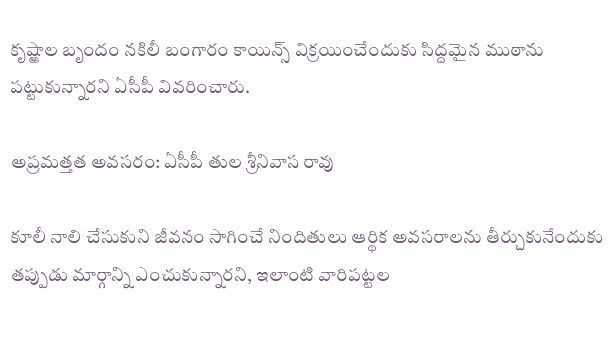కృష్ఱాల బృందం నకిలీ బంగారం కాయిన్స్ విక్రయించేందుకు సిద్దమైన ముఠాను పట్టుకున్నారని ఏసీపీ వివరించారు.

అప్రమత్తత అవసరం: ఏసీపీ తుల శ్రీనివాస రావు

కూలీ నాలి చేసుకుని జీవనం సాగించే నిందితులు ఆర్థిక అవసరాలను తీర్చుకునేందుకు తప్పుడు మార్గాన్ని ఎంచుకున్నారని, ఇలాంటి వారిపట్టల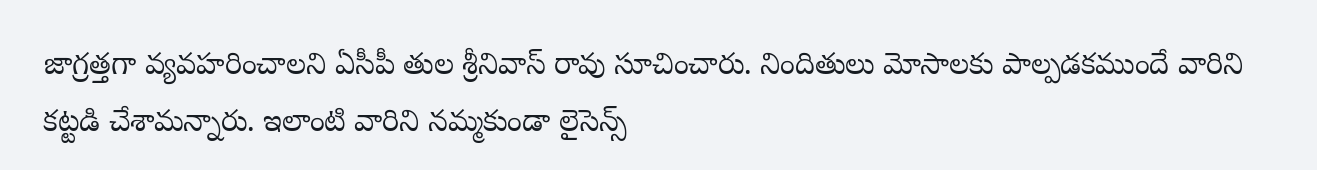జాగ్రత్తగా వ్యవహరించాలని ఏసీపీ తుల శ్రీనివాస్ రావు సూచించారు. నిందితులు మోసాలకు పాల్పడకముందే వారిని కట్టడి చేశామన్నారు. ఇలాంటి వారిని నమ్మకుండా లైసెన్స్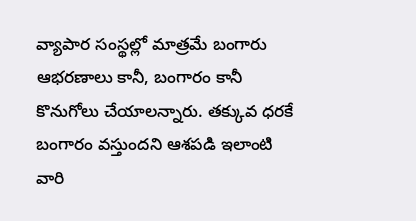వ్యాపార సంస్థల్లో మాత్రమే బంగారు ఆభరణాలు కానీ, బంగారం కానీ కొనుగోలు చేయాలన్నారు. తక్కువ ధరకే బంగారం వస్తుందని ఆశపడి ఇలాంటి వారి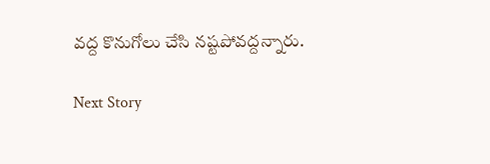వద్ద కొనుగోలు చేసి నష్టపోవద్దన్నారు.

Next Story